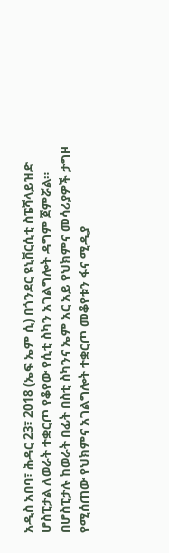አዲስ አበባ፣ ሕዳር 23፣ 2018 (ኤፍ ኤም ሲ) በጎንደር ዩኒቨርሲቲ ስፔሻላይዝድ ሆስፒታል ለወራት ተቋርጦ የቆየው የሲቲ ስካን አገልግሎት ዳግም ጀምሯል።
በሆስፒታሉ ከወራት በፊት በስቲ ስካንና ኤም አር አይ የህክምና መሳሪያዎች ታግዞ የሚሰጠው የህክምና አገልግሎት ተቋርጦ መቆየቱን ፋና ሚዲያ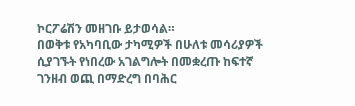ኮርፖሬሽን መዘገቡ ይታወሳል።
በወቅቱ የአካባቢው ታካሚዎች በሁለቱ መሳሪያዎች ሲያገኙት የነበረው አገልግሎት በመቋረጡ ከፍተኛ ገንዘብ ወጪ በማድረግ በባሕር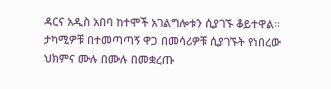ዳርና አዲስ አበባ ከተሞች አገልግሎቱን ሲያገኙ ቆይተዋል።
ታካሚዎቹ በተመጣጣኝ ዋጋ በመሳሪዎቹ ሲያገኙት የነበረው ህክምና ሙሉ በሙሉ በመቋረጡ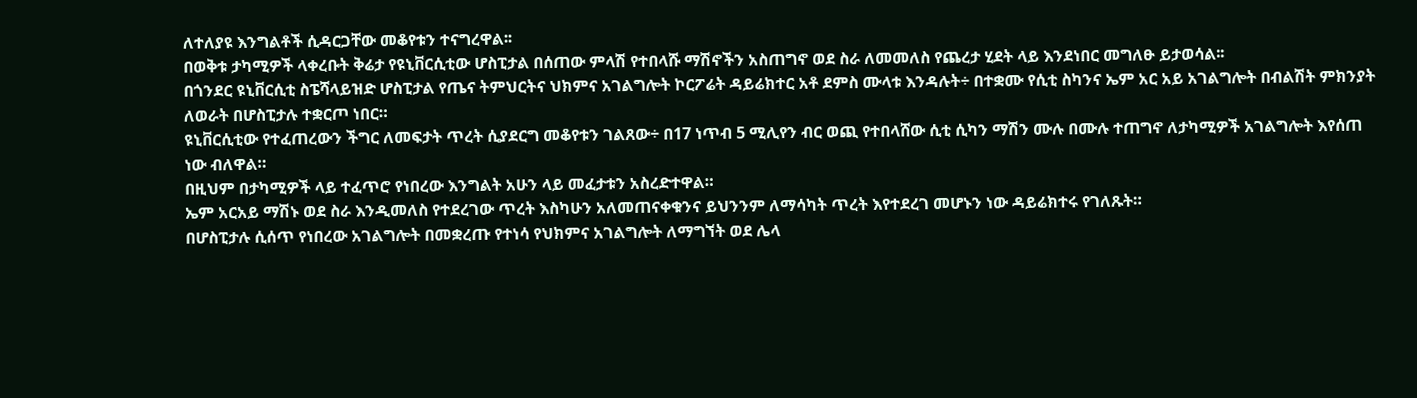ለተለያዩ እንግልቶች ሲዳርጋቸው መቆየቱን ተናግረዋል፡፡
በወቅቱ ታካሚዎች ላቀረቡት ቅሬታ የዩኒቨርሲቲው ሆስፒታል በሰጠው ምላሽ የተበላሹ ማሽኖችን አስጠግኖ ወደ ስራ ለመመለስ የጨረታ ሂደት ላይ እንደነበር መግለፁ ይታወሳል፡፡
በጎንደር ዩኒቨርሲቲ ስፔሻላይዝድ ሆስፒታል የጤና ትምህርትና ህክምና አገልግሎት ኮርፖሬት ዳይሬክተር አቶ ደምስ ሙላቱ እንዳሉት÷ በተቋሙ የሲቲ ስካንና ኤም አር አይ አገልግሎት በብልሽት ምክንያት ለወራት በሆስፒታሉ ተቋርጦ ነበር።
ዩኒቨርሲቲው የተፈጠረውን ችግር ለመፍታት ጥረት ሲያደርግ መቆየቱን ገልጸው÷ በ17 ነጥብ 5 ሚሊየን ብር ወጪ የተበላሸው ሲቲ ሲካን ማሽን ሙሉ በሙሉ ተጠግኖ ለታካሚዎች አገልግሎት እየሰጠ ነው ብለዋል።
በዚህም በታካሚዎች ላይ ተፈጥሮ የነበረው እንግልት አሁን ላይ መፈታቱን አስረድተዋል።
ኤም አርአይ ማሽኑ ወደ ስራ እንዲመለስ የተደረገው ጥረት እስካሁን አለመጠናቀቁንና ይህንንም ለማሳካት ጥረት እየተደረገ መሆኑን ነው ዳይሬክተሩ የገለጹት።
በሆስፒታሉ ሲሰጥ የነበረው አገልግሎት በመቋረጡ የተነሳ የህክምና አገልግሎት ለማግኘት ወደ ሌላ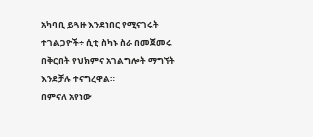አካባቢ ይጓዙ እንደነበር የሚናገሩት ተገልጋዮች÷ ሲቲ ስካኑ ስራ በመጀመሩ በቅርበት የህክምና አገልግሎት ማግኘት እንደቻሉ ተናግረዋል።
በምናለ አየነው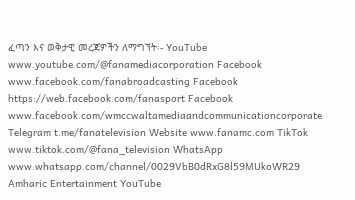ፈጣን እና ወቅታዊ መረጃዎችን ለማግኘት፡- YouTube www.youtube.com/@fanamediacorporation Facebook www.facebook.com/fanabroadcasting Facebook https://web.facebook.com/fanasport Facebook www.facebook.com/wmccwaltamediaandcommunicationcorporate Telegram t.me/fanatelevision Website www.fanamc.com TikTok www.tiktok.com/@fana_television WhatsApp www.whatsapp.com/channel/0029VbB0dRxG8l59MUkoWR29 Amharic Entertainment YouTube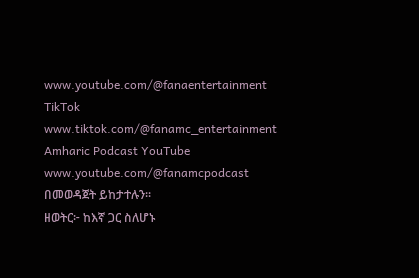www.youtube.com/@fanaentertainment TikTok www.tiktok.com/@fanamc_entertainment Amharic Podcast YouTube www.youtube.com/@fanamcpodcast በመወዳጀት ይከታተሉን፡፡
ዘወትር፦ ከእኛ ጋር ስለሆኑ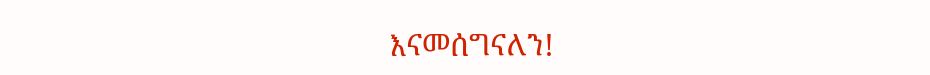እናመሰግናለን!